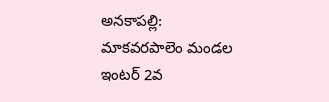అనకాపల్లి: మాకవరపాలెం మండల ఇంటర్ 2వ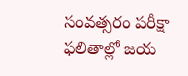సంవత్సరం పరీక్షా ఫలితాల్లో జయ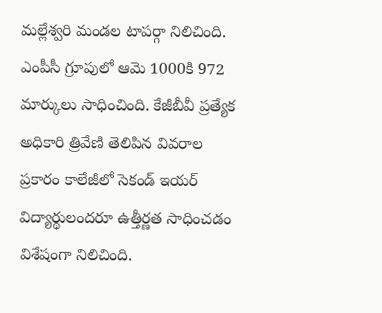మల్లేశ్వరి మండల టాపర్గా నిలిచింది. ఎంపీసీ గ్రూపులో ఆమె 1000కి 972 మార్కులు సాధించింది. కేజీబీవీ ప్రత్యేక అధికారి త్రివేణి తెలిపిన వివరాల ప్రకారం కాలేజీలో సెకండ్ ఇయర్ విద్యార్థులందరూ ఉత్తీర్ణత సాధించడం విశేషంగా నిలిచింది.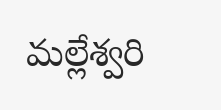మల్లేశ్వరి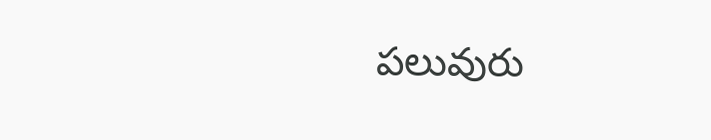పలువురు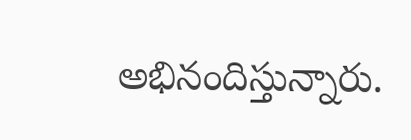అభినందిస్తున్నారు.